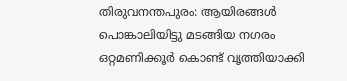തിരുവനന്തപുരം: ആയിരങ്ങള്‍ പൊങ്കാലിയിട്ടു മടങ്ങിയ നഗരം ഒറ്റമണിക്കൂര്‍ കൊണ്ട് വൃത്തിയാക്കി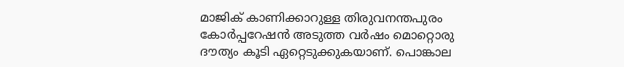മാജിക് കാണിക്കാറുള്ള തിരുവനന്തപുരം കോര്‍പ്പറേഷന്‍ അടുത്ത വര്‍ഷം മൊറ്റൊരു ദൗത്യം കൂടി ഏറ്റെടുക്കുകയാണ്. പൊങ്കാല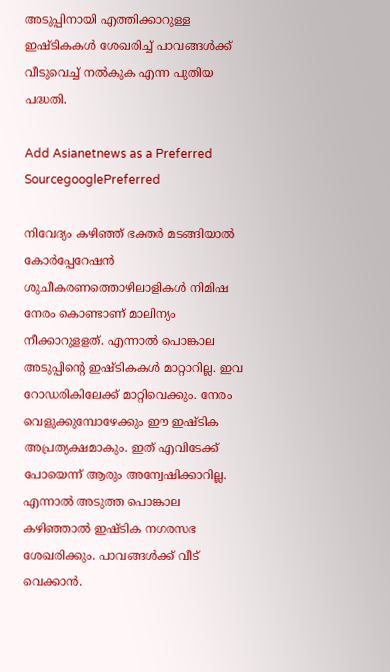അടുപ്പിനായി എത്തിക്കാറുള്ള ഇഷ്‌ടികകള്‍ ശേഖരിച്ച് പാവങ്ങള്‍ക്ക് വീടുവെച്ച് നല്‍കുക എന്ന പുതിയ പദ്ധതി.

Add Asianetnews as a Preferred SourcegooglePreferred

നിവേദ്യം കഴിഞ്ഞ് ഭക്തര്‍ മടങ്ങിയാല്‍ കോര്‍പ്പേറേഷന്‍ ശുചീകരണത്തൊഴിലാളികള്‍ നിമിഷ നേരം കൊണ്ടാണ് മാലിന്യം നീക്കാറുളളത്. എന്നാല്‍ പൊങ്കാല അടുപ്പിന്റെ ഇഷ്‌ടികകള്‍ മാറ്റാറില്ല. ഇവ റോഡരികിലേക്ക് മാറ്റിവെക്കും. നേരം വെളുക്കുമ്പോഴേക്കും ഈ ഇഷ്‌ടിക അപ്രത്യക്ഷമാകും. ഇത് എവിടേക്ക് പോയെന്ന് ആരും അന്വേഷിക്കാറില്ല. എന്നാല്‍ അടുത്ത പൊങ്കാല കഴിഞ്ഞാല്‍ ഇഷ്‌ടിക നഗരസഭ ശേഖരിക്കും. പാവങ്ങള്‍ക്ക് വീട് വെക്കാന്‍.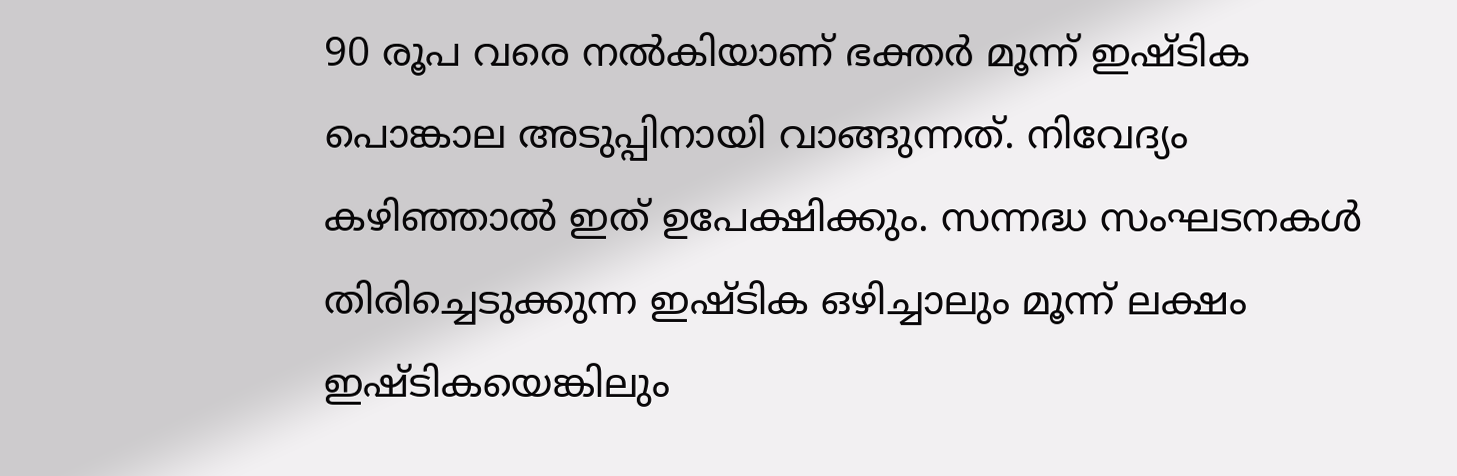90 രൂപ വരെ നല്‍കിയാണ് ഭക്തര്‍ മൂന്ന് ഇഷ്‌ടിക പൊങ്കാല അടുപ്പിനായി വാങ്ങുന്നത്. നിവേദ്യം കഴിഞ്ഞാല്‍ ഇത് ഉപേക്ഷിക്കും. സന്നദ്ധ സംഘടനകള്‍ തിരിച്ചെടുക്കുന്ന ഇഷ്‌ടിക ഒഴിച്ചാലും മൂന്ന് ലക്ഷം ഇഷ്‌ടികയെങ്കിലും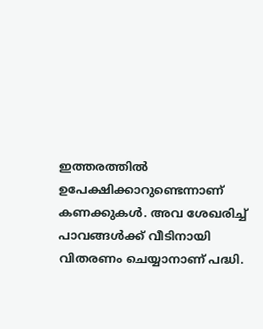ഇത്തരത്തില്‍ ഉപേക്ഷിക്കാറുണ്ടെന്നാണ് കണക്കുകള്‍. അവ ശേഖരിച്ച് പാവങ്ങള്‍ക്ക് വീടിനായി വിതരണം ചെയ്യാനാണ് പദ്ധി.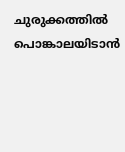ചുരുക്കത്തില്‍ പൊങ്കാലയിടാന്‍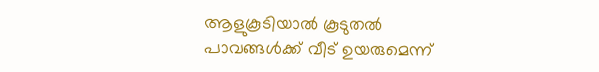ആളുകൂടിയാല്‍ കൂടുതല്‍ പാവങ്ങള്‍ക്ക് വീട് ഉയരുമെന്ന്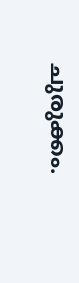ചുരുക്കം.